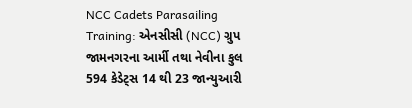NCC Cadets Parasailing Training: એનસીસી (NCC) ગ્રુપ જામનગરના આર્મી તથા નેવીના કુલ 594 કેડેટ્સ 14 થી 23 જાન્યુઆરી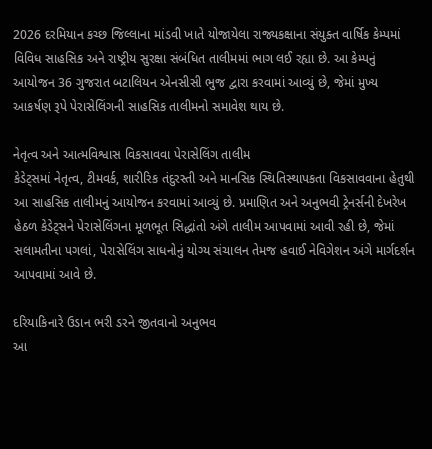2026 દરમિયાન કચ્છ જિલ્લાના માંડવી ખાતે યોજાયેલા રાજ્યકક્ષાના સંયુક્ત વાર્ષિક કેમ્પમાં વિવિધ સાહસિક અને રાષ્ટ્રીય સુરક્ષા સંબંધિત તાલીમમાં ભાગ લઈ રહ્યા છે. આ કેમ્પનું આયોજન 36 ગુજરાત બટાલિયન એનસીસી ભુજ દ્વારા કરવામાં આવ્યું છે, જેમાં મુખ્ય આકર્ષણ રૂપે પેરાસેલિંગની સાહસિક તાલીમનો સમાવેશ થાય છે.

નેતૃત્વ અને આત્મવિશ્વાસ વિકસાવવા પેરાસેલિંગ તાલીમ
કેડેટ્સમાં નેતૃત્વ, ટીમવર્ક, શારીરિક તંદુરસ્તી અને માનસિક સ્થિતિસ્થાપકતા વિકસાવવાના હેતુથી આ સાહસિક તાલીમનું આયોજન કરવામાં આવ્યું છે. પ્રમાણિત અને અનુભવી ટ્રેનર્સની દેખરેખ હેઠળ કેડેટ્સને પેરાસેલિંગના મૂળભૂત સિદ્ધાંતો અંગે તાલીમ આપવામાં આવી રહી છે, જેમાં સલામતીના પગલાં, પેરાસેલિંગ સાધનોનું યોગ્ય સંચાલન તેમજ હવાઈ નેવિગેશન અંગે માર્ગદર્શન આપવામાં આવે છે.

દરિયાકિનારે ઉડાન ભરી ડરને જીતવાનો અનુભવ
આ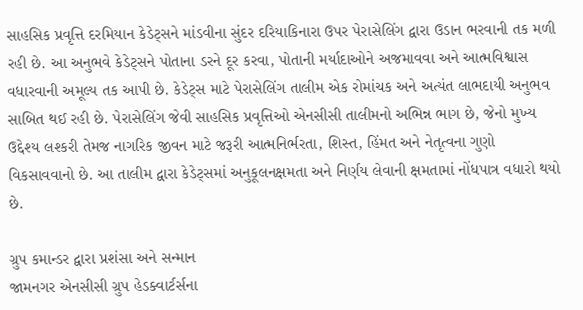સાહસિક પ્રવૃત્તિ દરમિયાન કેડેટ્સને માંડવીના સુંદર દરિયાકિનારા ઉપર પેરાસેલિંગ દ્વારા ઉડાન ભરવાની તક મળી રહી છે. આ અનુભવે કેડેટ્સને પોતાના ડરને દૂર કરવા, પોતાની મર્યાદાઓને અજમાવવા અને આત્મવિશ્વાસ વધારવાની અમૂલ્ય તક આપી છે. કેડેટ્સ માટે પેરાસેલિંગ તાલીમ એક રોમાંચક અને અત્યંત લાભદાયી અનુભવ સાબિત થઈ રહી છે. પેરાસેલિંગ જેવી સાહસિક પ્રવૃત્તિઓ એનસીસી તાલીમનો અભિન્ન ભાગ છે, જેનો મુખ્ય ઉદ્દેશ્ય લશ્કરી તેમજ નાગરિક જીવન માટે જરૂરી આત્મનિર્ભરતા, શિસ્ત, હિંમત અને નેતૃત્વના ગુણો વિકસાવવાનો છે. આ તાલીમ દ્વારા કેડેટ્સમાં અનુકૂલનક્ષમતા અને નિર્ણય લેવાની ક્ષમતામાં નોંધપાત્ર વધારો થયો છે.

ગ્રુપ કમાન્ડર દ્વારા પ્રશંસા અને સન્માન
જામનગર એનસીસી ગ્રુપ હેડક્વાર્ટર્સના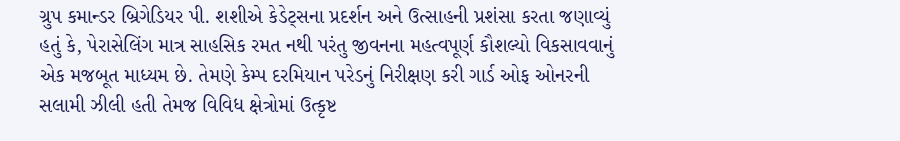ગ્રુપ કમાન્ડર બ્રિગેડિયર પી. શશીએ કેડેટ્સના પ્રદર્શન અને ઉત્સાહની પ્રશંસા કરતા જણાવ્યું હતું કે, પેરાસેલિંગ માત્ર સાહસિક રમત નથી પરંતુ જીવનના મહત્વપૂર્ણ કૌશલ્યો વિકસાવવાનું એક મજબૂત માધ્યમ છે. તેમણે કેમ્પ દરમિયાન પરેડનું નિરીક્ષણ કરી ગાર્ડ ઓફ ઓનરની સલામી ઝીલી હતી તેમજ વિવિધ ક્ષેત્રોમાં ઉત્કૃષ્ટ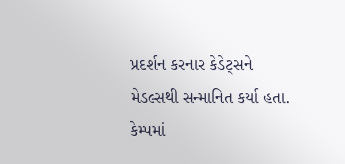પ્રદર્શન કરનાર કેડેટ્સને મેડલ્સથી સન્માનિત કર્યા હતા. કેમ્પમાં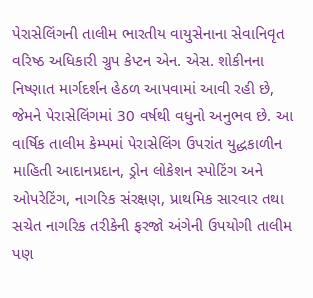પેરાસેલિંગની તાલીમ ભારતીય વાયુસેનાના સેવાનિવૃત વરિષ્ઠ અધિકારી ગ્રુપ કેપ્ટન એન. એસ. શોકીનના નિષ્ણાત માર્ગદર્શન હેઠળ આપવામાં આવી રહી છે, જેમને પેરાસેલિંગમાં 30 વર્ષથી વધુનો અનુભવ છે. આ વાર્ષિક તાલીમ કેમ્પમાં પેરાસેલિંગ ઉપરાંત યુદ્ધકાળીન માહિતી આદાનપ્રદાન, ડ્રોન લોકેશન સ્પોટિંગ અને ઓપરેટિંગ, નાગરિક સંરક્ષણ, પ્રાથમિક સારવાર તથા સચેત નાગરિક તરીકેની ફરજો અંગેની ઉપયોગી તાલીમ પણ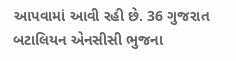આપવામાં આવી રહી છે. 36 ગુજરાત બટાલિયન એનસીસી ભુજના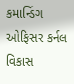કમાન્ડિંગ ઓફિસર કર્નલ વિકાસ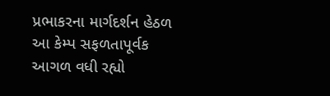પ્રભાકરના માર્ગદર્શન હેઠળ આ કેમ્પ સફળતાપૂર્વક આગળ વધી રહ્યો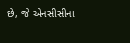છે, જે એનસીસીના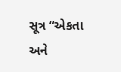સૂત્ર “એકતા અને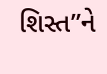શિસ્ત”ને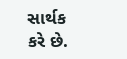સાર્થક કરે છે.